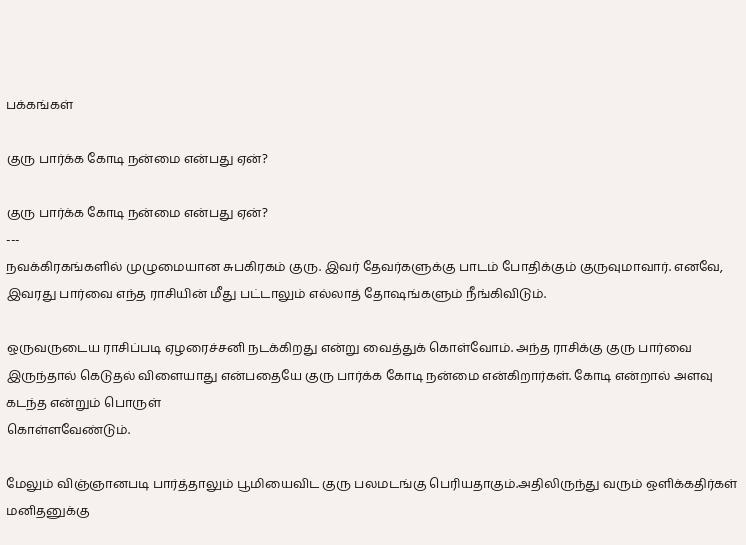பக்கங்கள்

குரு பார்க்க கோடி நன்மை என்பது ஏன்?

குரு பார்க்க கோடி நன்மை என்பது ஏன்?
---
நவக்கிரகங்களில் முழுமையான சுபகிரகம் குரு. இவர் தேவர்களுக்கு பாடம் போதிக்கும் குருவுமாவார். எனவே, இவரது பார்வை எந்த ராசியின் மீது பட்டாலும் எல்லாத் தோஷங்களும் நீங்கிவிடும்.

ஒருவருடைய ராசிப்படி ஏழரைச்சனி நடக்கிறது என்று வைத்துக் கொள்வோம். அந்த ராசிக்கு குரு பார்வை இருந்தால் கெடுதல் விளையாது என்பதையே குரு பார்க்க கோடி நன்மை என்கிறார்கள். கோடி என்றால் அளவு கடந்த என்றும் பொருள்
கொள்ளவேண்டும்.

மேலும் விஞ்ஞானபடி பார்த்தாலும் பூமியைவிட குரு பலமடங்கு பெரியதாகும்.அதிலிருந்து வரும் ஒளிக்கதிர்கள் மனிதனுக்கு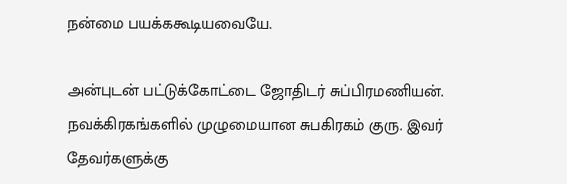நன்மை பயக்ககூடியவையே.

அன்புடன் பட்டுக்கோட்டை ஜோதிடர் சுப்பிரமணியன்.
நவக்கிரகங்களில் முழுமையான சுபகிரகம் குரு. இவர் தேவர்களுக்கு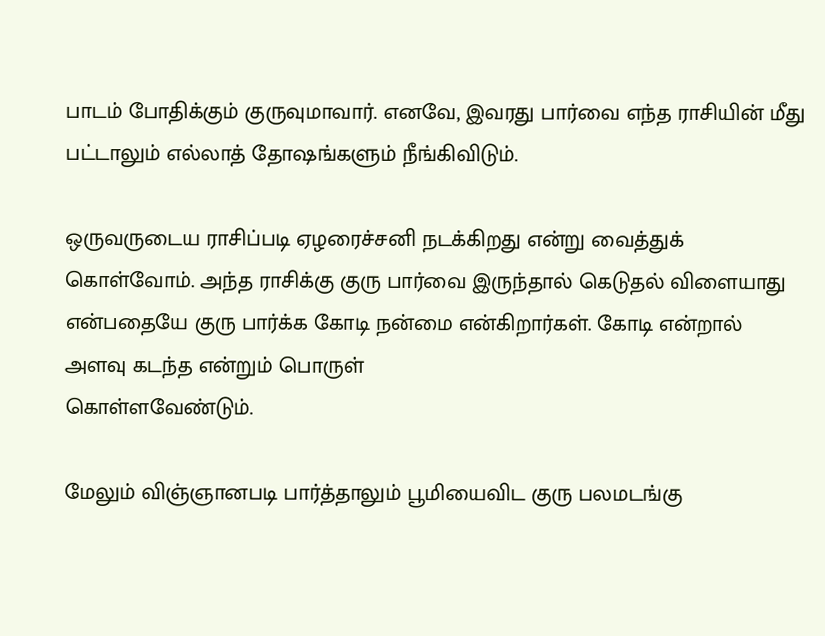பாடம் போதிக்கும் குருவுமாவார். எனவே, இவரது பார்வை எந்த ராசியின் மீது பட்டாலும் எல்லாத் தோஷங்களும் நீங்கிவிடும்.

ஒருவருடைய ராசிப்படி ஏழரைச்சனி நடக்கிறது என்று வைத்துக் கொள்வோம். அந்த ராசிக்கு குரு பார்வை இருந்தால் கெடுதல் விளையாது என்பதையே குரு பார்க்க கோடி நன்மை என்கிறார்கள். கோடி என்றால் அளவு கடந்த என்றும் பொருள்
கொள்ளவேண்டும்.

மேலும் விஞ்ஞானபடி பார்த்தாலும் பூமியைவிட குரு பலமடங்கு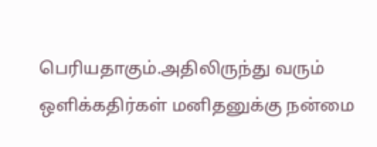பெரியதாகும்.அதிலிருந்து வரும் ஒளிக்கதிர்கள் மனிதனுக்கு நன்மை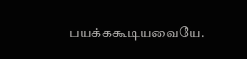பயக்ககூடியவையே.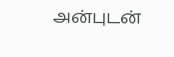அன்புடன்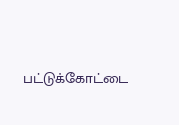பட்டுக்கோட்டை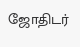ஜோதிடர்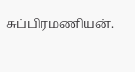சுப்பிரமணியன்.